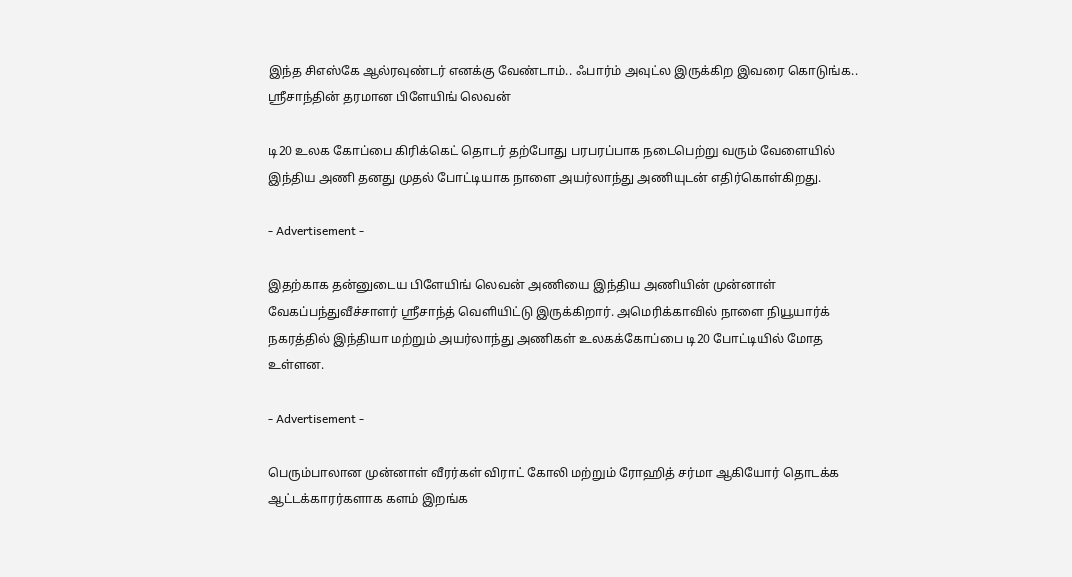இந்த சிஎஸ்கே ஆல்ரவுண்டர் எனக்கு வேண்டாம்.. ஃபார்ம் அவுட்ல இருக்கிற இவரை கொடுங்க.. ஸ்ரீசாந்தின் தரமான பிளேயிங் லெவன்

டி20 உலக கோப்பை கிரிக்கெட் தொடர் தற்போது பரபரப்பாக நடைபெற்று வரும் வேளையில் இந்திய அணி தனது முதல் போட்டியாக நாளை அயர்லாந்து அணியுடன் எதிர்கொள்கிறது.

- Advertisement -

இதற்காக தன்னுடைய பிளேயிங் லெவன் அணியை இந்திய அணியின் முன்னாள் வேகப்பந்துவீச்சாளர் ஸ்ரீசாந்த் வெளியிட்டு இருக்கிறார். அமெரிக்காவில் நாளை நியூயார்க் நகரத்தில் இந்தியா மற்றும் அயர்லாந்து அணிகள் உலகக்கோப்பை டி20 போட்டியில் மோத உள்ளன.

- Advertisement -

பெரும்பாலான முன்னாள் வீரர்கள் விராட் கோலி மற்றும் ரோஹித் சர்மா ஆகியோர் தொடக்க ஆட்டக்காரர்களாக களம் இறங்க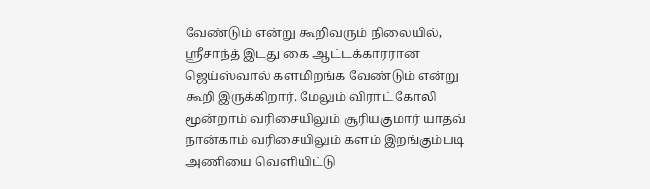வேண்டும் என்று கூறிவரும் நிலையில், ஸ்ரீசாந்த் இடது கை ஆட்டக்காரரான ஜெய்ஸ்வால் களமிறங்க வேண்டும் என்று கூறி இருக்கிறார். மேலும் விராட் கோலி மூன்றாம் வரிசையிலும் சூரியகுமார் யாதவ் நான்காம் வரிசையிலும் களம் இறங்கும்படி அணியை வெளியிட்டு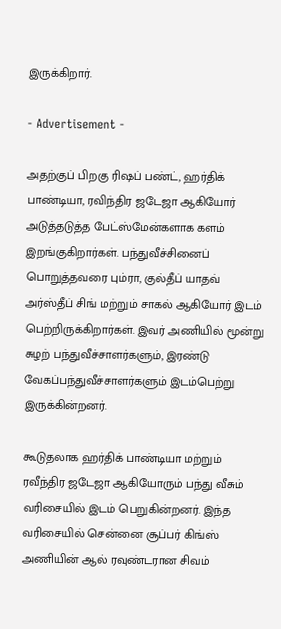இருக்கிறார்.

- Advertisement -

அதற்குப் பிறகு ரிஷப் பண்ட், ஹர்திக் பாண்டியா, ரவிந்திர ஜடேஜா ஆகியோர் அடுத்தடுத்த பேட்ஸ்மேன்களாக களம் இறங்குகிறார்கள். பந்துவீச்சினைப் பொறுத்தவரை பும்ரா, குல்தீப் யாதவ் அர்ஸ்தீப் சிங் மற்றும் சாகல் ஆகியோர் இடம் பெற்றிருக்கிறார்கள். இவர் அணியில் மூன்று சுழற் பந்துவீச்சாளர்களும், இரண்டு வேகப்பந்துவீச்சாளர்களும் இடம்பெற்று இருக்கின்றனர்.

கூடுதலாக ஹர்திக் பாண்டியா மற்றும் ரவீந்திர ஜடேஜா ஆகியோரும் பந்து வீசும் வரிசையில் இடம் பெறுகின்றனர். இந்த வரிசையில் சென்னை சூப்பர் கிங்ஸ் அணியின் ஆல் ரவுண்டரான சிவம்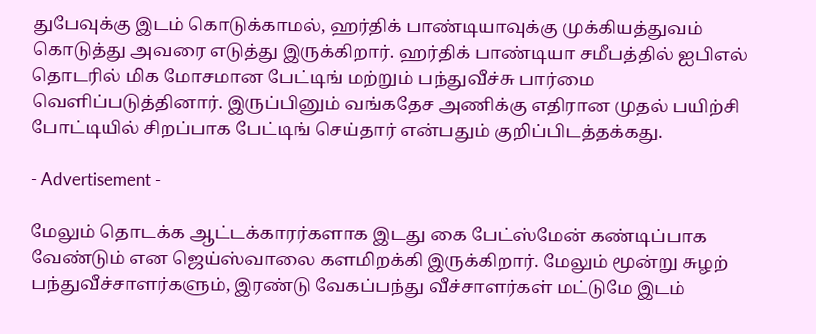துபேவுக்கு இடம் கொடுக்காமல், ஹர்திக் பாண்டியாவுக்கு முக்கியத்துவம் கொடுத்து அவரை எடுத்து இருக்கிறார். ஹர்திக் பாண்டியா சமீபத்தில் ஐபிஎல் தொடரில் மிக மோசமான பேட்டிங் மற்றும் பந்துவீச்சு பார்மை வெளிப்படுத்தினார். இருப்பினும் வங்கதேச அணிக்கு எதிரான முதல் பயிற்சி போட்டியில் சிறப்பாக பேட்டிங் செய்தார் என்பதும் குறிப்பிடத்தக்கது.

- Advertisement -

மேலும் தொடக்க ஆட்டக்காரர்களாக இடது கை பேட்ஸ்மேன் கண்டிப்பாக வேண்டும் என ஜெய்ஸ்வாலை களமிறக்கி இருக்கிறார். மேலும் மூன்று சுழற் பந்துவீச்சாளர்களும், இரண்டு வேகப்பந்து வீச்சாளர்கள் மட்டுமே இடம்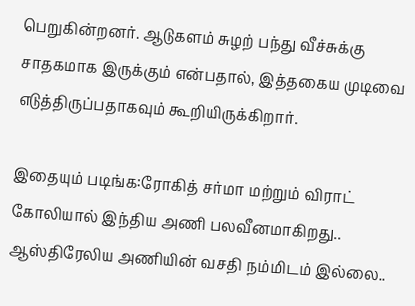பெறுகின்றனர். ஆடுகளம் சுழற் பந்து வீச்சுக்கு சாதகமாக இருக்கும் என்பதால், இத்தகைய முடிவை எடுத்திருப்பதாகவும் கூறியிருக்கிறார்.

இதையும் படிங்க:ரோகித் சர்மா மற்றும் விராட் கோலியால் இந்திய அணி பலவீனமாகிறது.. ஆஸ்திரேலிய அணியின் வசதி நம்மிடம் இல்லை..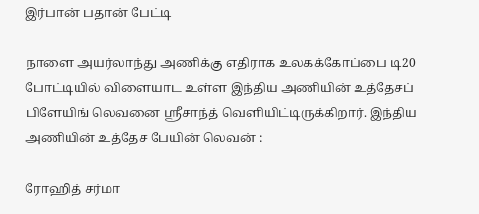இர்பான் பதான் பேட்டி

நாளை அயர்லாந்து அணிக்கு எதிராக உலகக்கோப்பை டி20 போட்டியில் விளையாட உள்ள இந்திய அணியின் உத்தேசப் பிளேயிங் லெவனை ஸ்ரீசாந்த் வெளியிட்டிருக்கிறார். இந்திய அணியின் உத்தேச பேயின் லெவன் :

ரோஹித் சர்மா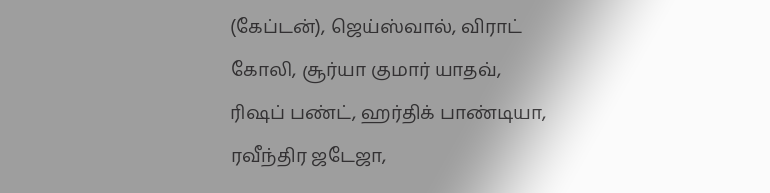(கேப்டன்), ஜெய்ஸ்வால், விராட் கோலி, சூர்யா குமார் யாதவ், ரிஷப் பண்ட், ஹர்திக் பாண்டியா, ரவீந்திர ஜடேஜா,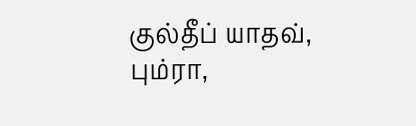குல்தீப் யாதவ், பும்ரா,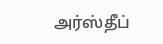அர்ஸ்தீப்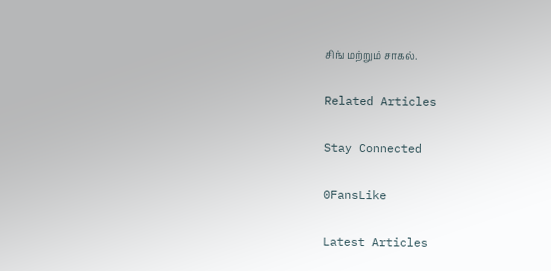சிங் மற்றும் சாகல்.

Related Articles

Stay Connected

0FansLike

Latest Articles